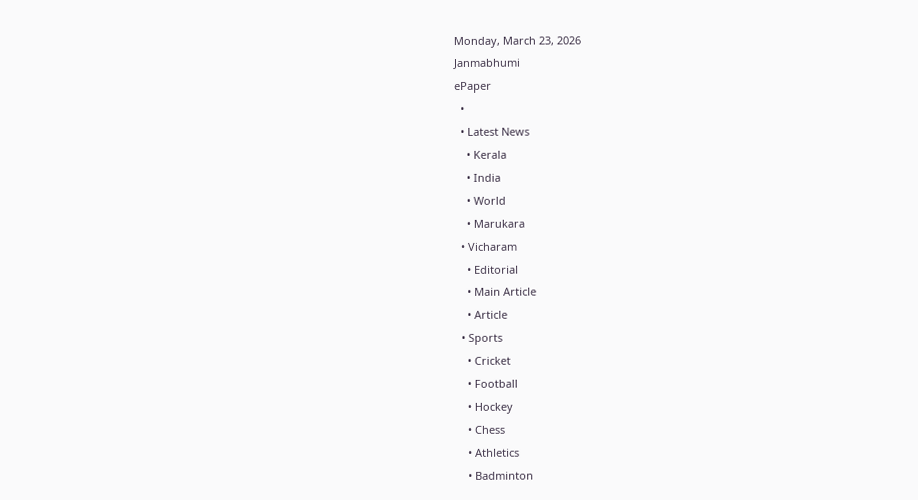Monday, March 23, 2026
Janmabhumi
ePaper
  •
  • Latest News
    • Kerala
    • India
    • World
    • Marukara
  • Vicharam
    • Editorial
    • Main Article
    • Article
  • Sports
    • Cricket
    • Football
    • Hockey
    • Chess
    • Athletics
    • Badminton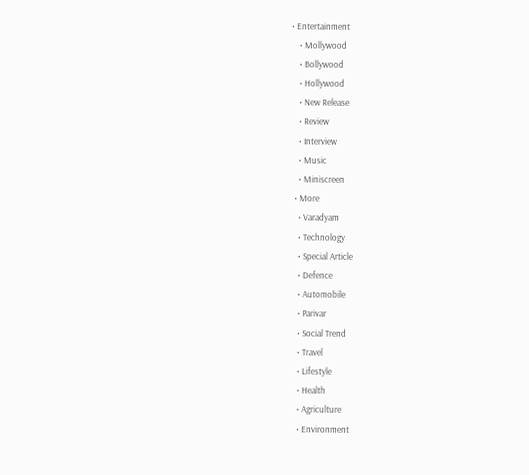• Entertainment
    • Mollywood
    • Bollywood
    • Hollywood
    • New Release
    • Review
    • Interview
    • Music
    • Miniscreen
  • More
    • Varadyam
    • Technology
    • Special Article
    • Defence
    • Automobile
    • Parivar
    • Social Trend
    • Travel
    • Lifestyle
    • Health
    • Agriculture
    • Environment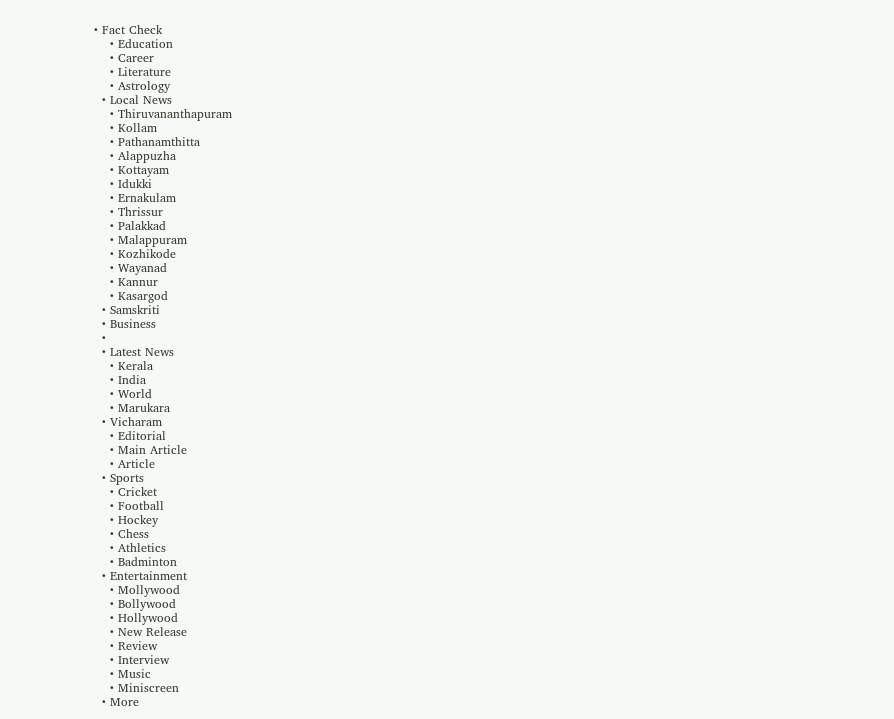• Fact Check
    • Education
    • Career
    • Literature
    • Astrology
  • Local News
    • Thiruvananthapuram
    • Kollam
    • Pathanamthitta
    • Alappuzha
    • Kottayam
    • Idukki
    • Ernakulam
    • Thrissur
    • Palakkad
    • Malappuram
    • Kozhikode
    • Wayanad
    • Kannur
    • Kasargod
  • Samskriti
  • Business
  •
  • Latest News
    • Kerala
    • India
    • World
    • Marukara
  • Vicharam
    • Editorial
    • Main Article
    • Article
  • Sports
    • Cricket
    • Football
    • Hockey
    • Chess
    • Athletics
    • Badminton
  • Entertainment
    • Mollywood
    • Bollywood
    • Hollywood
    • New Release
    • Review
    • Interview
    • Music
    • Miniscreen
  • More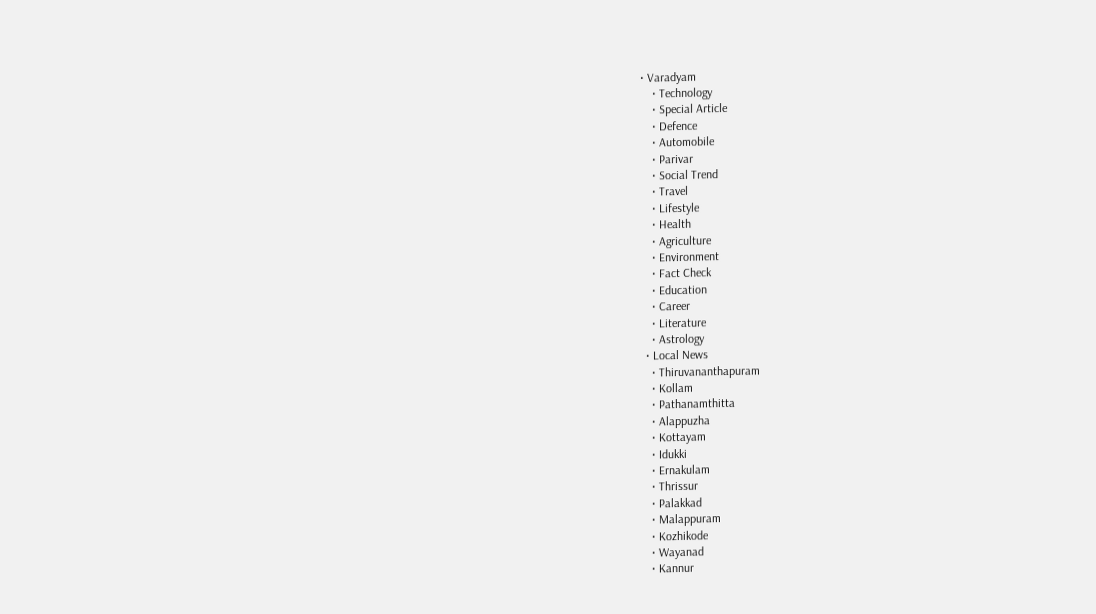• Varadyam
    • Technology
    • Special Article
    • Defence
    • Automobile
    • Parivar
    • Social Trend
    • Travel
    • Lifestyle
    • Health
    • Agriculture
    • Environment
    • Fact Check
    • Education
    • Career
    • Literature
    • Astrology
  • Local News
    • Thiruvananthapuram
    • Kollam
    • Pathanamthitta
    • Alappuzha
    • Kottayam
    • Idukki
    • Ernakulam
    • Thrissur
    • Palakkad
    • Malappuram
    • Kozhikode
    • Wayanad
    • Kannur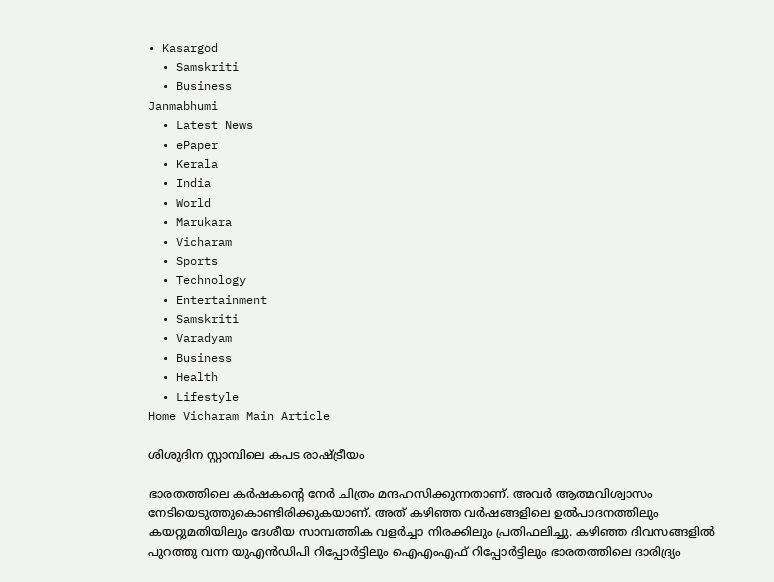• Kasargod
  • Samskriti
  • Business
Janmabhumi
  • Latest News
  • ePaper
  • Kerala
  • India
  • World
  • Marukara
  • Vicharam
  • Sports
  • Technology
  • Entertainment
  • Samskriti
  • Varadyam
  • Business
  • Health
  • Lifestyle
Home Vicharam Main Article

ശിശുദിന സ്റ്റാമ്പിലെ കപട രാഷ്‌ട്രീയം

ഭാരതത്തിലെ കര്‍ഷകന്റെ നേര്‍ ചിത്രം മന്ദഹസിക്കുന്നതാണ്. അവര്‍ ആത്മവിശ്വാസം നേടിയെടുത്തുകൊണ്ടിരിക്കുകയാണ്. അത് കഴിഞ്ഞ വര്‍ഷങ്ങളിലെ ഉല്‍പാദനത്തിലും കയറ്റുമതിയിലും ദേശീയ സാമ്പത്തിക വളര്‍ച്ചാ നിരക്കിലും പ്രതിഫലിച്ചു. കഴിഞ്ഞ ദിവസങ്ങളില്‍ പുറത്തു വന്ന യുഎന്‍ഡിപി റിപ്പോര്‍ട്ടിലും ഐഎംഎഫ് റിപ്പോര്‍ട്ടിലും ഭാരതത്തിലെ ദാരിദ്ര്യം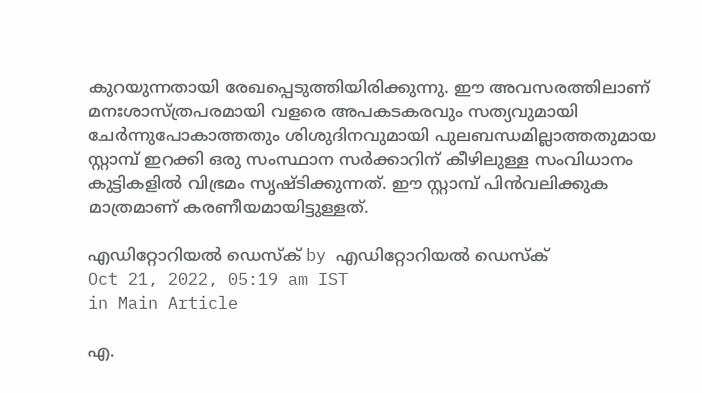കുറയുന്നതായി രേഖപ്പെടുത്തിയിരിക്കുന്നു. ഈ അവസരത്തിലാണ് മനഃശാസ്ത്രപരമായി വളരെ അപകടകരവും സത്യവുമായി ചേര്‍ന്നുപോകാത്തതും ശിശുദിനവുമായി പുലബന്ധമില്ലാത്തതുമായ സ്റ്റാമ്പ് ഇറക്കി ഒരു സംസ്ഥാന സര്‍ക്കാറിന് കീഴിലുള്ള സംവിധാനം കുട്ടികളില്‍ വിഭ്രമം സൃഷ്ടിക്കുന്നത്. ഈ സ്റ്റാമ്പ് പിന്‍വലിക്കുക മാത്രമാണ് കരണീയമായിട്ടുള്ളത്.

എഡിറ്റോറിയൽ ഡെസ്ക് by എഡിറ്റോറിയൽ ഡെസ്ക്
Oct 21, 2022, 05:19 am IST
in Main Article

എ.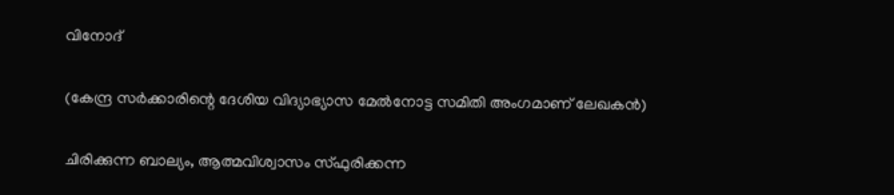വിനോദ്‌

(കേന്ദ്ര സര്‍ക്കാരിന്റെ ദേശിയ വിദ്യാഭ്യാസ മേല്‍നോട്ട സമിതി അംഗമാണ് ലേഖകന്‍)

ചിരിക്കുന്ന ബാല്യം, ആത്മവിശ്വാസം സ്ഫുരിക്കന്ന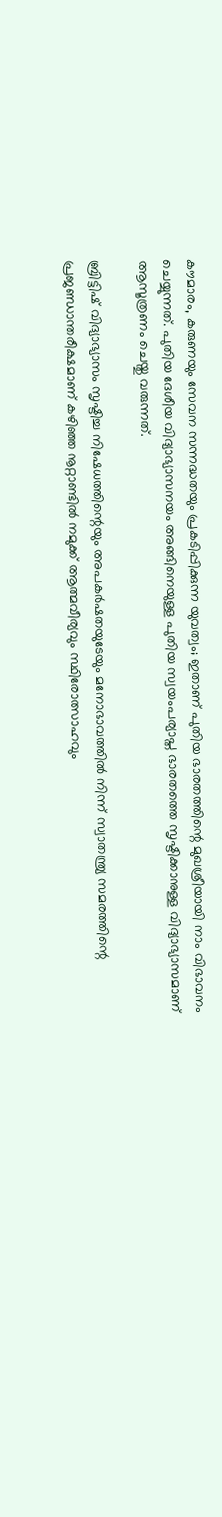കൗമാരം, കരുണയും സേവന സന്നദ്ധതയും പ്രകടിപ്പിക്കുന്ന യുവത്വം; ഇതാണ് പുതിയ ഭാരതത്തിന്റെ മുഖശ്രീയായി നാം വിഭാവനം ചെയ്യുന്നത്. പുതിയ ദേശീയ വിദ്യാഭ്യാസനയം അങ്ങിനെയുള്ള പുതിയ സ്വയംപര്യാപ്ത ഭാരതത്തെ സൃഷ്ടിക്കാനുള്ള വിദ്യാഭ്യാസമാണ് ആസൂത്രണം ചെയ്തു വരുന്നത്.

ബ്രിട്ടിഷ് വിദ്യാഭ്യാസം സൃഷ്ടിച്ച നിഷേധത്തിന്റെയും അപകര്‍ഷതയുടേയും മനോഭാവത്തില്‍ നിന്ന് സ്വാതന്ത്ര്യ സമരത്തിന്റെ പ്രജണ്ഡാന്തരീക്ഷമാണ് കഴിഞ്ഞ നൂറ്റാണ്ടില്‍ നമുക്ക് ആത്മവീര്യവും സ്ഥിരോത്സാഹവും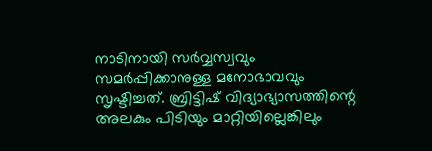നാടിനായി സര്‍വ്വസ്വവും സമര്‍പ്പിക്കാനുള്ള മനോഭാവവും സൃഷ്ടിച്ചത്. ബ്രിട്ടിഷ് വിദ്യാഭ്യാസത്തിന്റെ അലകും പിടിയും മാറ്റിയില്ലെങ്കിലും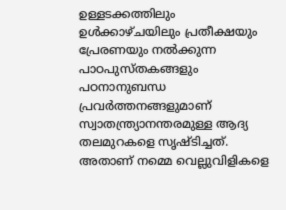ഉള്ളടക്കത്തിലും ഉള്‍ക്കാഴ്ചയിലും പ്രതീക്ഷയും പ്രേരണയും നല്‍ക്കുന്ന പാഠപുസ്തകങ്ങളും പഠനാനുബന്ധ പ്രവര്‍ത്തനങ്ങളുമാണ് സ്വാതന്ത്ര്യാനന്തരമുള്ള ആദ്യ തലമുറകളെ സൃഷ്ടിച്ചത്. അതാണ് നമ്മെ വെല്ലുവിളികളെ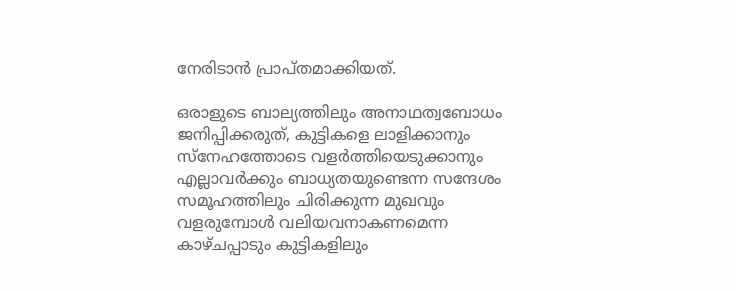നേരിടാന്‍ പ്രാപ്തമാക്കിയത്.

ഒരാളുടെ ബാല്യത്തിലും അനാഥത്വബോധം ജനിപ്പിക്കരുത്, കുട്ടികളെ ലാളിക്കാനും സ്‌നേഹത്തോടെ വളര്‍ത്തിയെടുക്കാനും എല്ലാവര്‍ക്കും ബാധ്യതയുണ്ടെന്ന സന്ദേശം സമൂഹത്തിലും ചിരിക്കുന്ന മുഖവും വളരുമ്പോള്‍ വലിയവനാകണമെന്ന കാഴ്ചപ്പാടും കുട്ടികളിലും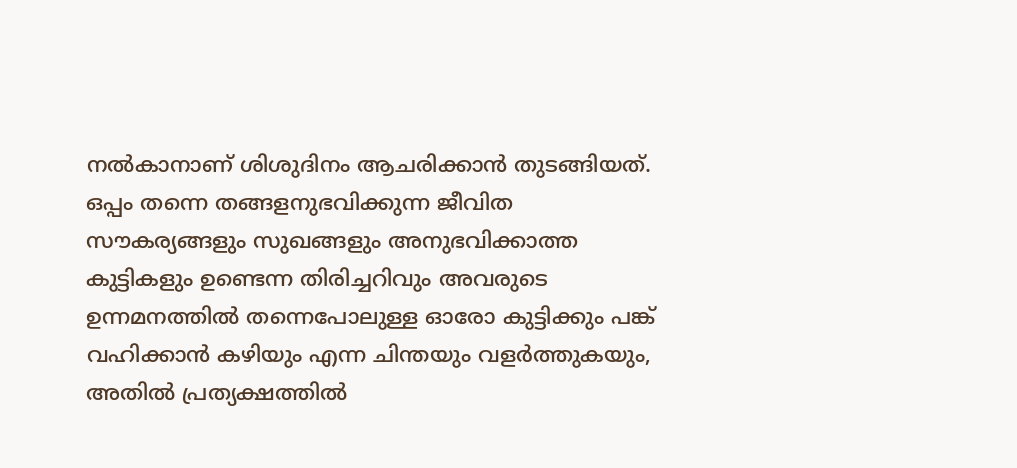നല്‍കാനാണ് ശിശുദിനം ആചരിക്കാന്‍ തുടങ്ങിയത്. ഒപ്പം തന്നെ തങ്ങളനുഭവിക്കുന്ന ജീവിത സൗകര്യങ്ങളും സുഖങ്ങളും അനുഭവിക്കാത്ത കുട്ടികളും ഉണ്ടെന്ന തിരിച്ചറിവും അവരുടെ ഉന്നമനത്തില്‍ തന്നെപോലുള്ള ഓരോ കുട്ടിക്കും പങ്ക് വഹിക്കാന്‍ കഴിയും എന്ന ചിന്തയും വളര്‍ത്തുകയും, അതില്‍ പ്രത്യക്ഷത്തില്‍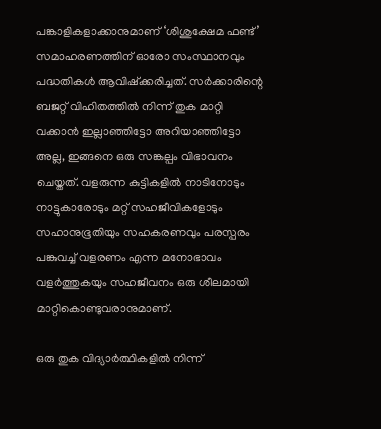പങ്കാളികളാക്കാനുമാണ് ‘ശിശുക്ഷേമ ഫണ്ട്’ സമാഹരണത്തിന് ഓരോ സംസ്ഥാനവും പദ്ധതികള്‍ ആവിഷ്‌ക്കരിച്ചത്. സര്‍ക്കാരിന്റെ ബജറ്റ് വിഹിതത്തില്‍ നിന്ന് തുക മാറ്റി വക്കാന്‍ ഇല്ലാഞ്ഞിട്ടോ അറിയാഞ്ഞിട്ടോ അല്ല, ഇങ്ങനെ ഒരു സങ്കല്പം വിഭാവനം ചെയ്തത്. വളരുന്ന കുട്ടികളില്‍ നാടിനോടും നാട്ടുകാരോടും മറ്റ് സഹജീവികളോടും സഹാനുഭൂതിയും സഹകരണവും പരസ്പരം പങ്കുവച്ച് വളരണം എന്ന മനോഭാവം വളര്‍ത്തുകയും സഹജീവനം ഒരു ശീലമായി മാറ്റികൊണ്ടുവരാനുമാണ്.

ഒരു തുക വിദ്യാര്‍ത്ഥികളില്‍ നിന്ന്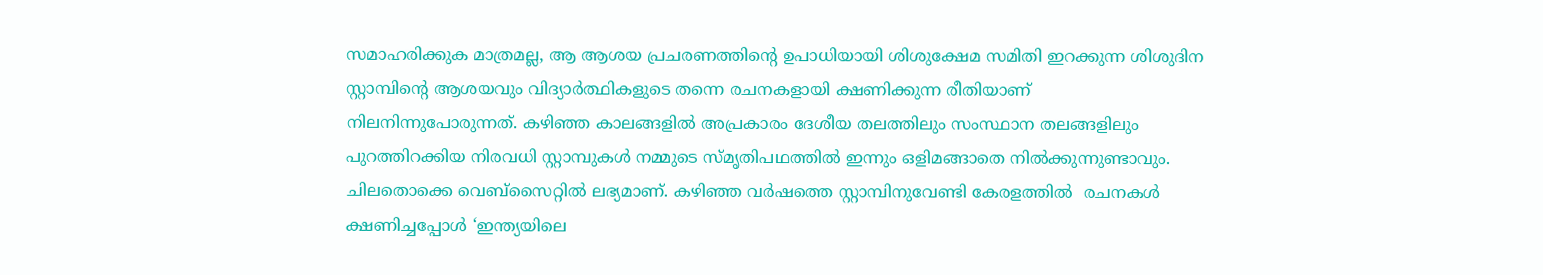സമാഹരിക്കുക മാത്രമല്ല, ആ ആശയ പ്രചരണത്തിന്റെ ഉപാധിയായി ശിശുക്ഷേമ സമിതി ഇറക്കുന്ന ശിശുദിന സ്റ്റാമ്പിന്റെ ആശയവും വിദ്യാര്‍ത്ഥികളുടെ തന്നെ രചനകളായി ക്ഷണിക്കുന്ന രീതിയാണ് നിലനിന്നുപോരുന്നത്. കഴിഞ്ഞ കാലങ്ങളില്‍ അപ്രകാരം ദേശീയ തലത്തിലും സംസ്ഥാന തലങ്ങളിലും പുറത്തിറക്കിയ നിരവധി സ്റ്റാമ്പുകള്‍ നമ്മുടെ സ്മൃതിപഥത്തില്‍ ഇന്നും ഒളിമങ്ങാതെ നില്‍ക്കുന്നുണ്ടാവും. ചിലതൊക്കെ വെബ്‌സൈറ്റില്‍ ലഭ്യമാണ്. കഴിഞ്ഞ വര്‍ഷത്തെ സ്റ്റാമ്പിനുവേണ്ടി കേരളത്തില്‍  രചനകള്‍ ക്ഷണിച്ചപ്പോള്‍ ‘ഇന്ത്യയിലെ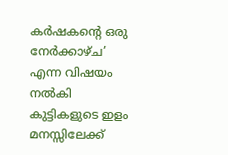കര്‍ഷകന്റെ ഒരു നേര്‍ക്കാഴ്ച’ എന്ന വിഷയം നല്‍കി കുട്ടികളുടെ ഇളം മനസ്സിലേക്ക്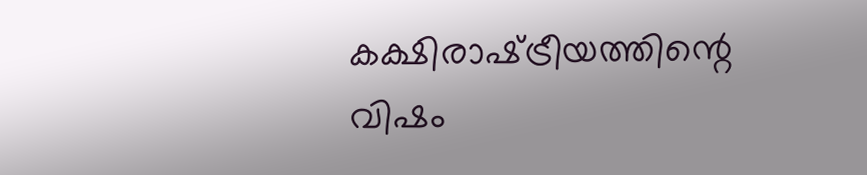കക്ഷിരാഷ്‌ട്രീയത്തിന്റെ വിഷം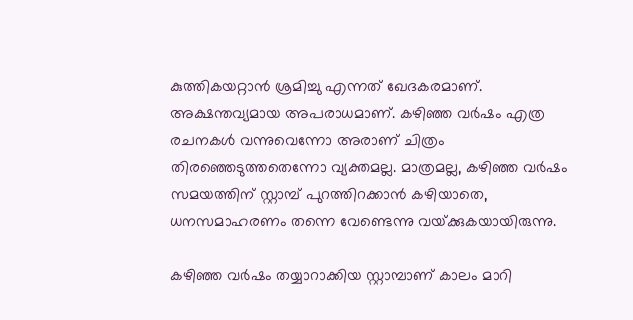കുത്തികയറ്റാന്‍ ശ്രമിച്ചു എന്നത് ഖേദകരമാണ്. അക്ഷന്തവ്യമായ അപരാധമാണ്. കഴിഞ്ഞ വര്‍ഷം എത്ര രചനകള്‍ വന്നുവെന്നോ അരാണ് ചിത്രം തിരഞ്ഞെടുത്തതെന്നോ വ്യക്തമല്ല. മാത്രമല്ല, കഴിഞ്ഞ വര്‍ഷം സമയത്തിന് സ്റ്റാമ്പ് പുറത്തിറക്കാന്‍ കഴിയാതെ, ധനസമാഹരണം തന്നെ വേണ്ടെന്നു വയ്‌ക്കുകയായിരുന്നു.

കഴിഞ്ഞ വര്‍ഷം തയ്യാറാക്കിയ സ്റ്റാമ്പാണ് കാലം മാറി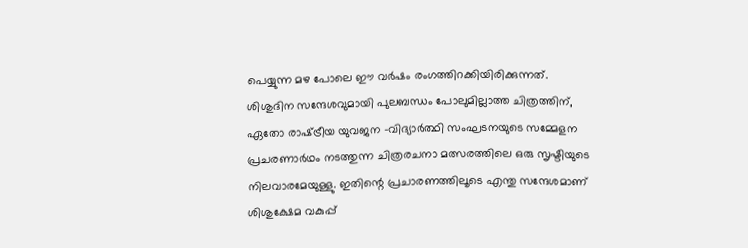പെയ്യുന്ന മഴ പോലെ ഈ വര്‍ഷം രംഗത്തിറക്കിയിരിക്കുന്നത്. ശിശുദിന സന്ദേശവുമായി പുലബന്ധം പോലുമില്ലാത്ത ചിത്രത്തിന്, ഏതോ രാഷ്‌ട്രീയ യുവജന -വിദ്യാര്‍ത്ഥി സംഘടനയുടെ സമ്മേളന പ്രചരണാര്‍ഥം നടത്തുന്ന ചിത്രരചനാ മത്സരത്തിലെ ഒരു സൃഷ്ടിയുടെ നിലവാരമേയുള്ളു. ഇതിന്റെ പ്രചാരണത്തിലൂടെ എന്തു സന്ദേശമാണ് ശിശുക്ഷേമ വകുപ്പ്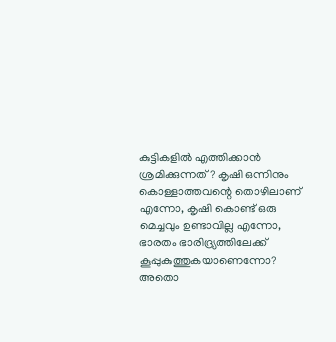കുട്ടികളില്‍ എത്തിക്കാന്‍ ശ്രമിക്കുന്നത്? കൃഷി ഒന്നിനും കൊള്ളാത്തവന്റെ തൊഴിലാണ് എന്നോ, കൃഷി കൊണ്ട് ഒരു മെച്ചവും ഉണ്ടാവില്ല എന്നോ, ഭാരതം ഭാരിദ്ര്യത്തിലേക്ക് കൂപ്പുകുത്തുകയാണെന്നോ? അതൊ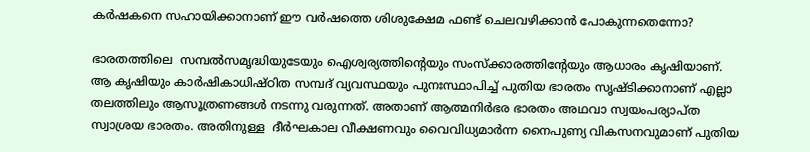കര്‍ഷകനെ സഹായിക്കാനാണ് ഈ വര്‍ഷത്തെ ശിശുക്ഷേമ ഫണ്ട് ചെലവഴിക്കാന്‍ പോകുന്നതെന്നോ?

ഭാരതത്തിലെ  സമ്പല്‍സമൃദ്ധിയുടേയും ഐശ്വര്യത്തിന്റെയും സംസ്‌ക്കാരത്തിന്റേയും ആധാരം കൃഷിയാണ്. ആ കൃഷിയും കാര്‍ഷികാധിഷ്ഠിത സമ്പദ് വ്യവസ്ഥയും പുനഃസ്ഥാപിച്ച് പുതിയ ഭാരതം സൃഷ്ടിക്കാനാണ് എല്ലാ തലത്തിലും ആസൂത്രണങ്ങള്‍ നടന്നു വരുന്നത്. അതാണ് ആത്മനിര്‍ഭര ഭാരതം അഥവാ സ്വയംപര്യാപ്ത സ്വാശ്രയ ഭാരതം. അതിനുള്ള  ദീര്‍ഘകാല വീക്ഷണവും വൈവിധ്യമാര്‍ന്ന നൈപുണ്യ വികസനവുമാണ് പുതിയ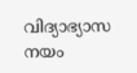വിദ്യാഭ്യാസ നയം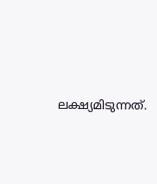ലക്ഷ്യമിടുന്നത്.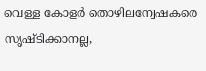വെള്ള കോളര്‍ തൊഴിലന്വേഷകരെ സൃഷ്ടിക്കാനല്ല,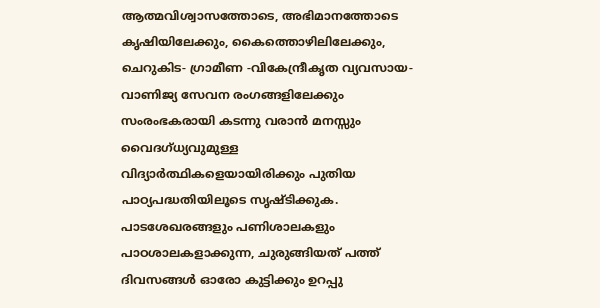ആത്മവിശ്വാസത്തോടെ, അഭിമാനത്തോടെ കൃഷിയിലേക്കും, കൈത്തൊഴിലിലേക്കും, ചെറുകിട- ഗ്രാമീണ -വികേന്ദ്രീകൃത വ്യവസായ-വാണിജ്യ സേവന രംഗങ്ങളിലേക്കും സംരംഭകരായി കടന്നു വരാന്‍ മനസ്സും വൈദഗ്ധ്യവുമുള്ള വിദ്യാര്‍ത്ഥികളെയായിരിക്കും പുതിയ പാഠ്യപദ്ധതിയിലൂടെ സൃഷ്ടിക്കുക. പാടശേഖരങ്ങളും പണിശാലകളും പാഠശാലകളാക്കുന്ന, ചുരുങ്ങിയത് പത്ത് ദിവസങ്ങള്‍ ഓരോ കുട്ടിക്കും ഉറപ്പു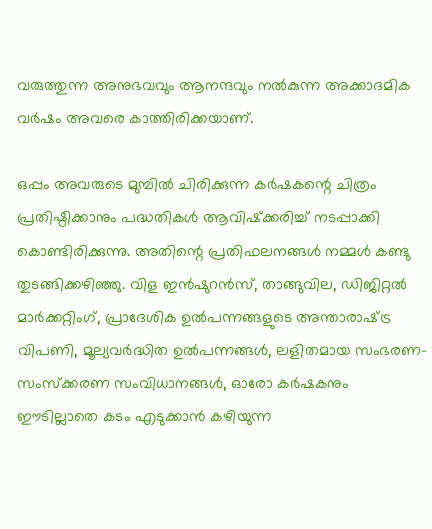വരുത്തുന്ന അനുഭവവും ആനന്ദവും നല്‍കുന്ന അക്കാദമിക വര്‍ഷം അവരെ കാത്തിരിക്കയാണ്.

ഒപ്പം അവരുടെ മുമ്പില്‍ ചിരിക്കുന്ന കര്‍ഷകന്റെ ചിത്രം പ്രതിഷ്ഠിക്കാനും പദ്ധതികള്‍ ആവിഷ്‌ക്കരിച്ച് നടപ്പാക്കി കൊണ്ടിരിക്കുന്നു. അതിന്റെ പ്രതിഫലനങ്ങള്‍ നമ്മള്‍ കണ്ടു തുടങ്ങിക്കഴിഞ്ഞു. വിള ഇന്‍ഷുറന്‍സ്, താങ്ങുവില, ഡിജിറ്റല്‍ മാര്‍ക്കറ്റിംഗ്, പ്രാദേശിക ഉല്‍പന്നങ്ങളുടെ അന്താരാഷ്‌ട്ര വിപണി, മൂല്യവര്‍ദ്ധിത ഉല്‍പന്നങ്ങള്‍, ലളിതമായ സംഭരണ-സംസ്‌ക്കരണ സംവിധാനങ്ങള്‍, ഓരോ കര്‍ഷകനും ഈടില്ലാതെ കടം എടുക്കാന്‍ കഴിയുന്ന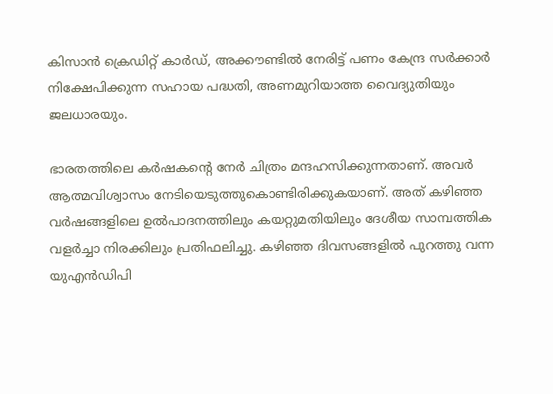കിസാന്‍ ക്രെഡിറ്റ് കാര്‍ഡ്, അക്കൗണ്ടില്‍ നേരിട്ട് പണം കേന്ദ്ര സര്‍ക്കാര്‍ നിക്ഷേപിക്കുന്ന സഹായ പദ്ധതി, അണമുറിയാത്ത വൈദ്യുതിയും ജലധാരയും.

ഭാരതത്തിലെ കര്‍ഷകന്റെ നേര്‍ ചിത്രം മന്ദഹസിക്കുന്നതാണ്. അവര്‍ ആത്മവിശ്വാസം നേടിയെടുത്തുകൊണ്ടിരിക്കുകയാണ്. അത് കഴിഞ്ഞ വര്‍ഷങ്ങളിലെ ഉല്‍പാദനത്തിലും കയറ്റുമതിയിലും ദേശീയ സാമ്പത്തിക വളര്‍ച്ചാ നിരക്കിലും പ്രതിഫലിച്ചു. കഴിഞ്ഞ ദിവസങ്ങളില്‍ പുറത്തു വന്ന യുഎന്‍ഡിപി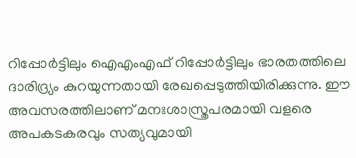റിപ്പോര്‍ട്ടിലും ഐഎംഎഫ് റിപ്പോര്‍ട്ടിലും ഭാരതത്തിലെ ദാരിദ്ര്യം കുറയുന്നതായി രേഖപ്പെടുത്തിയിരിക്കുന്നു. ഈ അവസരത്തിലാണ് മനഃശാസ്ത്രപരമായി വളരെ അപകടകരവും സത്യവുമായി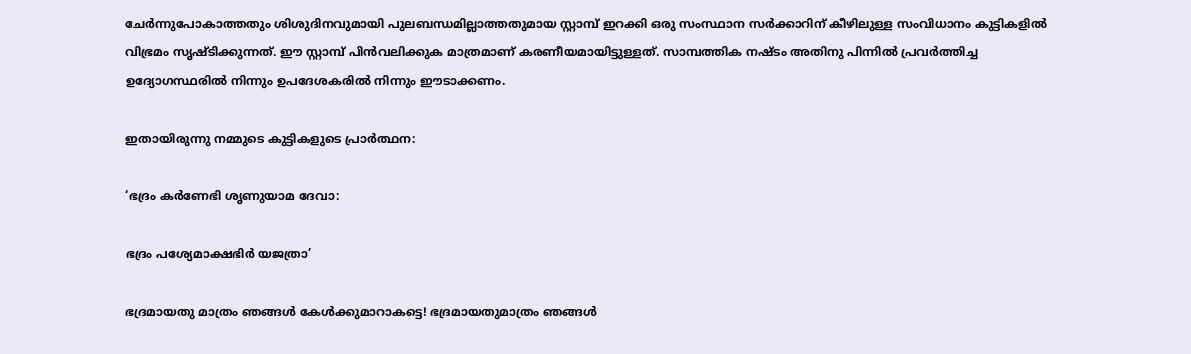ചേര്‍ന്നുപോകാത്തതും ശിശുദിനവുമായി പുലബന്ധമില്ലാത്തതുമായ സ്റ്റാമ്പ് ഇറക്കി ഒരു സംസ്ഥാന സര്‍ക്കാറിന് കീഴിലുള്ള സംവിധാനം കുട്ടികളില്‍ വിഭ്രമം സൃഷ്ടിക്കുന്നത്. ഈ സ്റ്റാമ്പ് പിന്‍വലിക്കുക മാത്രമാണ് കരണീയമായിട്ടുള്ളത്. സാമ്പത്തിക നഷ്ടം അതിനു പിന്നില്‍ പ്രവര്‍ത്തിച്ച ഉദ്യോഗസ്ഥരില്‍ നിന്നും ഉപദേശകരില്‍ നിന്നും ഈടാക്കണം.

ഇതായിരുന്നു നമ്മുടെ കുട്ടികളുടെ പ്രാര്‍ത്ഥന:

‘ഭദ്രം കര്‍ണേഭി ശൃണുയാമ ദേവാ:

ഭദ്രം പശ്യേമാക്ഷഭിര്‍ യജത്രാ’

ഭദ്രമായതു മാത്രം ഞങ്ങള്‍ കേള്‍ക്കുമാറാകട്ടെ! ഭദ്രമായതുമാത്രം ഞങ്ങള്‍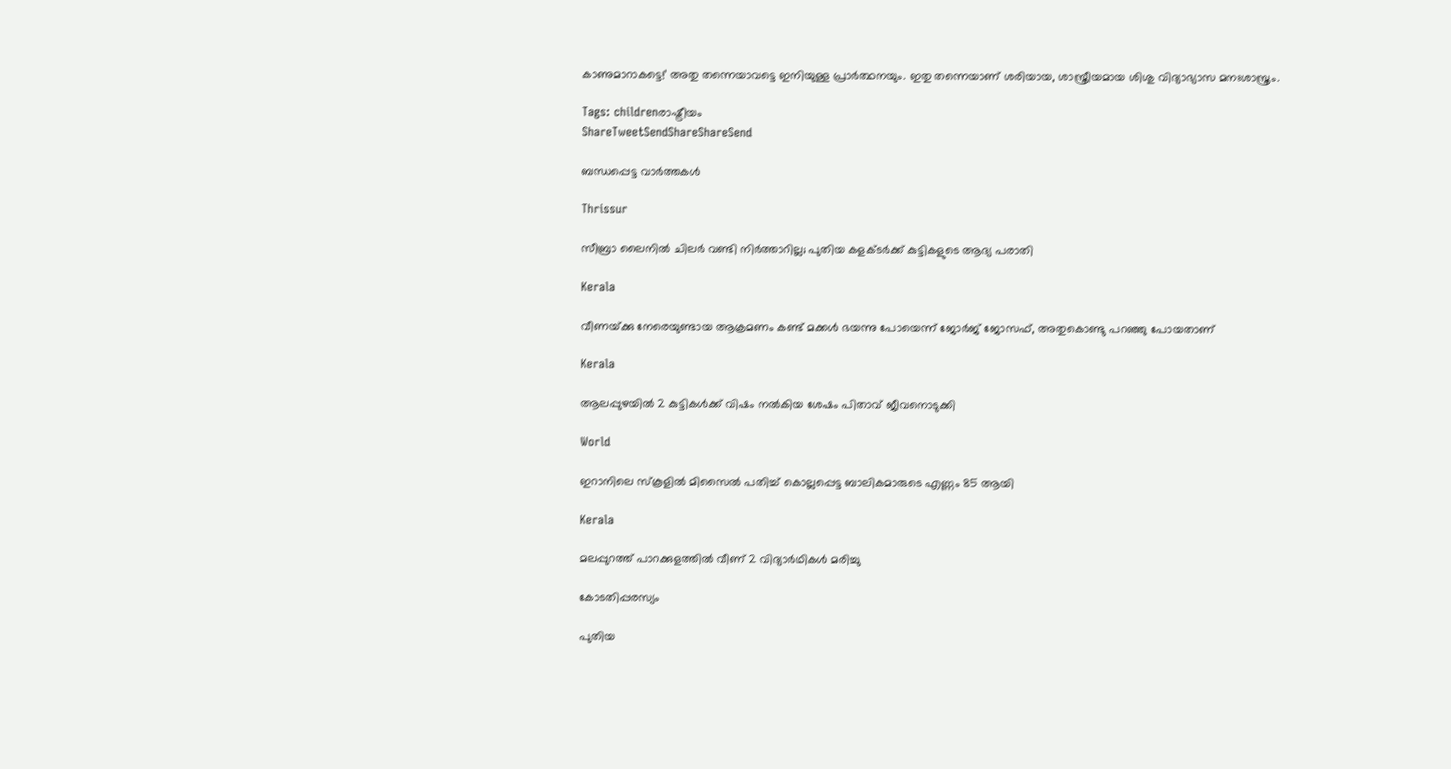കാണുമാറാകട്ടെ!’ അതു തന്നെയാവട്ടെ ഇനിയുള്ള പ്രാര്‍ത്ഥനയും. ഇതു തന്നെയാണ് ശരിയായ, ശാസ്ത്രീയമായ ശിശു വിദ്യാഭ്യാസ മനഃശാസ്ത്രം.

Tags: childrenരാഷ്ട്രീയം
ShareTweetSendShareShareSend

ബന്ധപ്പെട്ട വാര്‍ത്തകള്‍

Thrissur

സീബ്രാ ലൈനില്‍ ചിലര്‍ വണ്ടി നിര്‍ത്താറില്ല; പുതിയ കളക്ടര്‍ക്ക് കുട്ടികളുടെ ആദ്യ പരാതി

Kerala

വീണയ്‌ക്കു നേരെയുണ്ടായ ആക്രമണം കണ്ട് മക്കള്‍ ഭയന്നു പോയെന്ന് ജോര്‍ജ് ജോസഫ്, അതുകൊണ്ടു പറഞ്ഞു പോയതാണ്

Kerala

ആലപ്പുഴയില്‍ 2 കുട്ടികള്‍ക്ക് വിഷം നല്‍കിയ ശേഷം പിതാവ് ജീവനൊടുക്കി

World

ഇറാനിലെ സ്‌കൂളില്‍ മിസൈല്‍ പതിച്ച് കൊല്ലപ്പെട്ട ബാലികമാരുടെ എണ്ണം 85 ആയി

Kerala

മലപ്പുറത്ത് പാറക്കുളത്തില്‍ വീണ് 2 വിദ്യാര്‍ഥികള്‍ മരിച്ചു

കോടതിപ്പരസ്യം

പുതിയ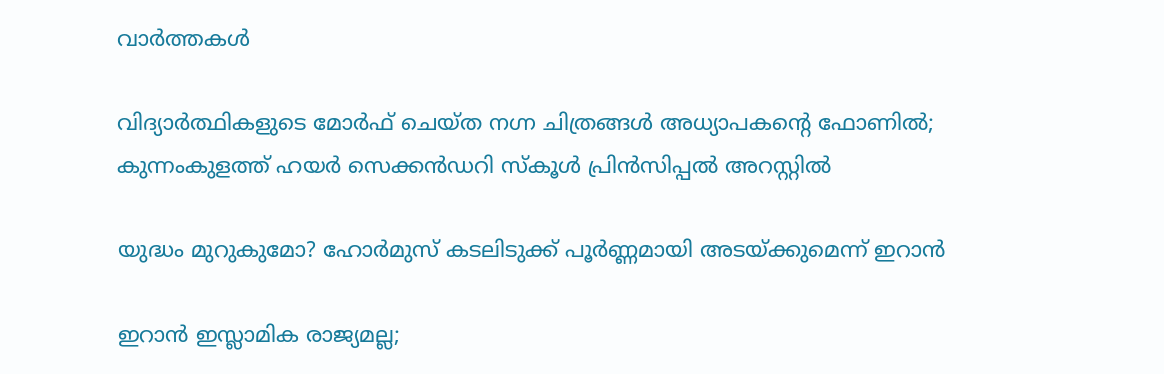വാര്‍ത്തകള്‍

വിദ്യാർത്ഥികളുടെ മോർഫ് ചെയ്ത നഗ്ന ചിത്രങ്ങൾ അധ്യാപകന്റെ ഫോണിൽ; കുന്നംകുളത്ത് ഹയർ സെക്കൻഡറി സ്കൂൾ പ്രിൻസിപ്പൽ അറസ്റ്റിൽ

യുദ്ധം മുറുകുമോ? ഹോർമുസ് കടലിടുക്ക് പൂർണ്ണമായി അടയ്‌ക്കുമെന്ന് ഇറാൻ

ഇറാൻ ഇസ്ലാമിക രാജ്യമല്ല;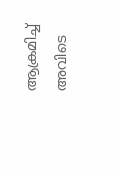ആക്രമിച്ച് അവിടെ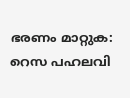ഭരണം മാറ്റുക: റെസ പഹലവി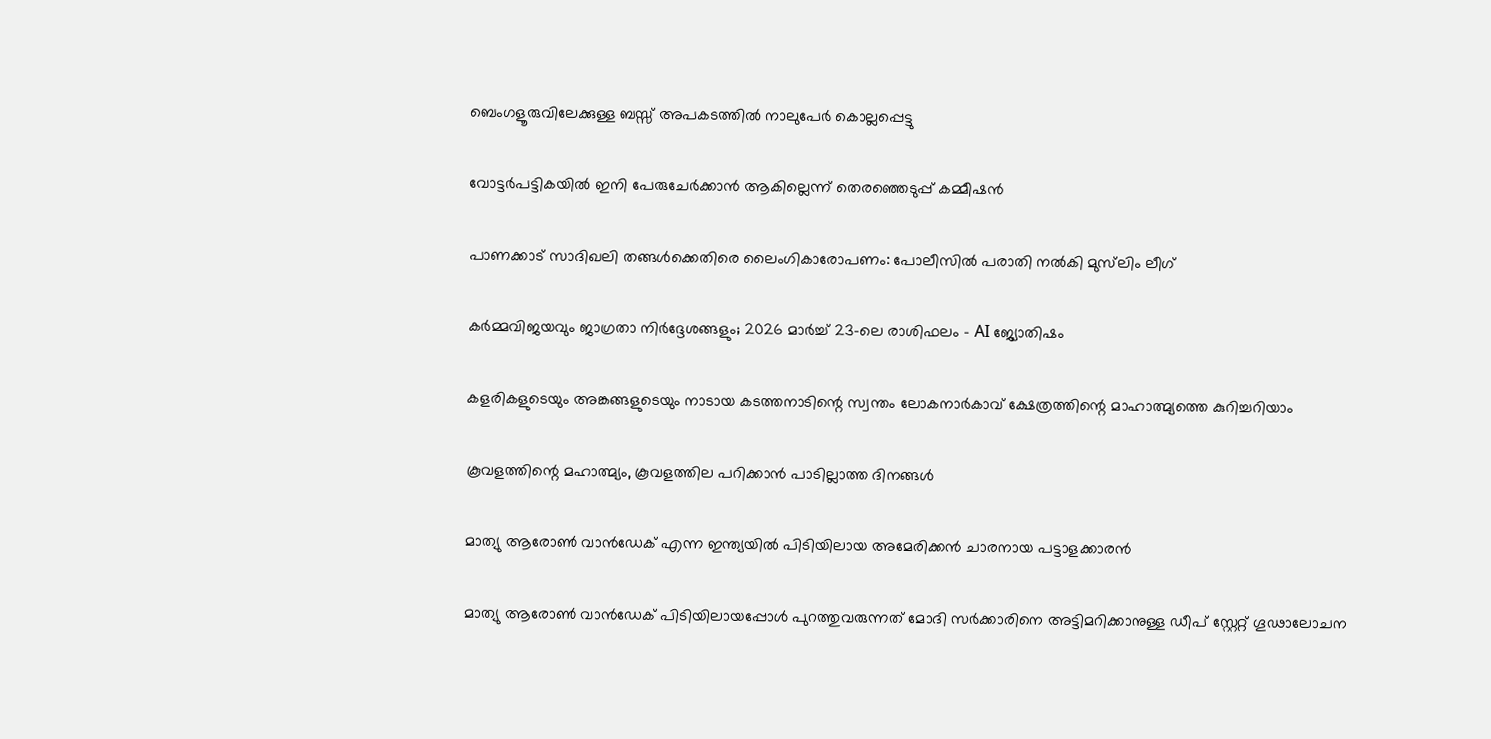ബെംഗളൂരുവിലേക്കുള്ള ബസ്സ് അപകടത്തിൽ നാലുപേർ കൊല്ലപ്പെട്ടു

വോട്ടർപട്ടികയിൽ ഇനി പേരുചേർക്കാൻ ആകില്ലെന്ന് തെരഞ്ഞെടുപ്പ് കമ്മീഷൻ

പാണക്കാട് സാദിഖലി തങ്ങൾക്കെതിരെ ലൈംഗികാരോപണം: പോലീസിൽ പരാതി നൽകി മുസ്‌ലിം ലീഗ്

കർമ്മവിജയവും ജാഗ്രതാ നിർദ്ദേശങ്ങളും; 2026 മാർച്ച് 23-ലെ രാശിഫലം – AI ജ്യോതിഷം

കളരികളുടെയും അങ്കങ്ങളുടെയും നാടായ കടത്തനാടിന്റെ സ്വന്തം ലോകനാർകാവ് ക്ഷേത്രത്തിന്റെ മാഹാത്മ്യത്തെ കുറിച്ചറിയാം

കൂവളത്തിന്റെ മഹാത്മ്യം, കൂവളത്തില പറിക്കാൻ പാടില്ലാത്ത ദിനങ്ങൾ

മാത്യു ആരോണ്‍ വാന്‍ഡേക് എന്ന ഇന്ത്യയില്‍ പിടിയിലായ അമേരിക്കന്‍ ചാരനായ പട്ടാളക്കാരന്‍

മാത്യു ആരോണ്‍ വാന്‍ഡേക് പിടിയിലായപ്പോള്‍ പുറത്തുവരുന്നത് മോദി സര്‍ക്കാരിനെ അട്ടിമറിക്കാനുള്ള ഡീപ് സ്റ്റേറ്റ് ഗൂഢാലോചന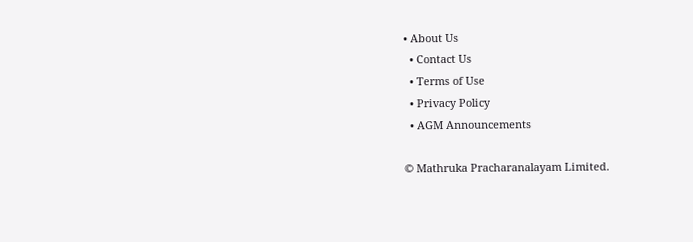• About Us
  • Contact Us
  • Terms of Use
  • Privacy Policy
  • AGM Announcements

© Mathruka Pracharanalayam Limited.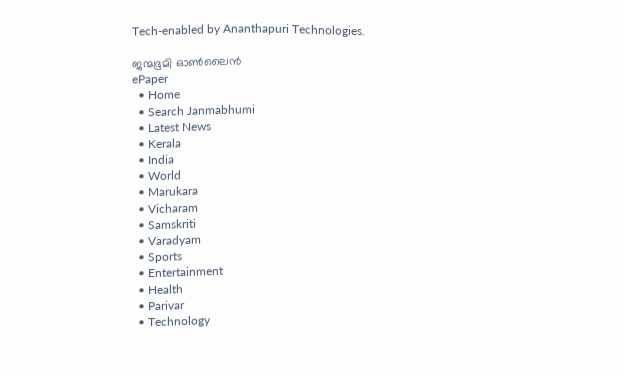Tech-enabled by Ananthapuri Technologies.

ജന്മഭൂമി ഓണ്‍ലൈന്‍
ePaper
  • Home
  • Search Janmabhumi
  • Latest News
  • Kerala
  • India
  • World
  • Marukara
  • Vicharam
  • Samskriti
  • Varadyam
  • Sports
  • Entertainment
  • Health
  • Parivar
  • Technology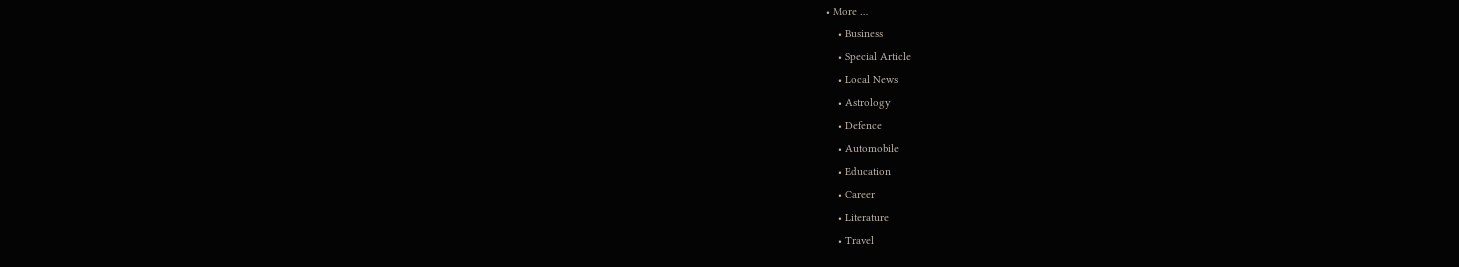• More …
    • Business
    • Special Article
    • Local News
    • Astrology
    • Defence
    • Automobile
    • Education
    • Career
    • Literature
    • Travel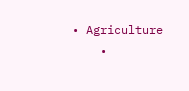• Agriculture
    •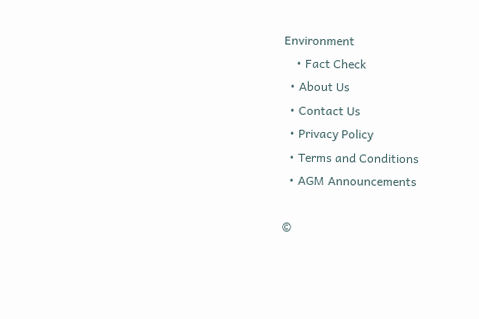Environment
    • Fact Check
  • About Us
  • Contact Us
  • Privacy Policy
  • Terms and Conditions
  • AGM Announcements

©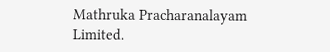Mathruka Pracharanalayam Limited.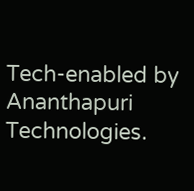Tech-enabled by Ananthapuri Technologies.